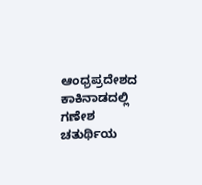ಆಂಧ್ರಪ್ರದೇಶದ ಕಾಕಿನಾಡದಲ್ಲಿ ಗಣೇಶ ಚತುರ್ಥಿಯ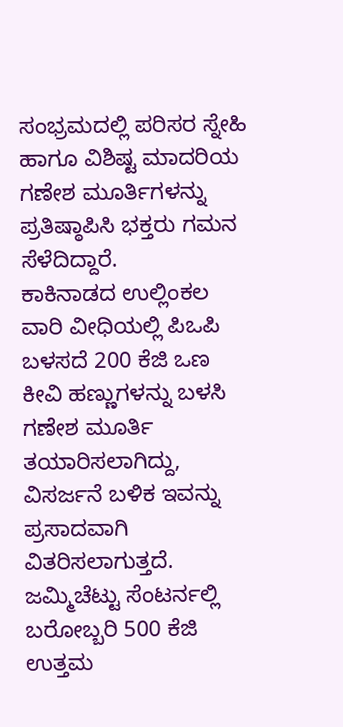ಸಂಭ್ರಮದಲ್ಲಿ ಪರಿಸರ ಸ್ನೇಹಿ ಹಾಗೂ ವಿಶಿಷ್ಟ ಮಾದರಿಯ ಗಣೇಶ ಮೂರ್ತಿಗಳನ್ನು ಪ್ರತಿಷ್ಠಾಪಿಸಿ ಭಕ್ತರು ಗಮನ ಸೆಳೆದಿದ್ದಾರೆ.
ಕಾಕಿನಾಡದ ಉಲ್ಲಿಂಕಲ ವಾರಿ ವೀಧಿಯಲ್ಲಿ ಪಿಒಪಿ ಬಳಸದೆ 200 ಕೆಜಿ ಒಣ ಕೀವಿ ಹಣ್ಣುಗಳನ್ನು ಬಳಸಿ ಗಣೇಶ ಮೂರ್ತಿ ತಯಾರಿಸಲಾಗಿದ್ದು, ವಿಸರ್ಜನೆ ಬಳಿಕ ಇವನ್ನು ಪ್ರಸಾದವಾಗಿ ವಿತರಿಸಲಾಗುತ್ತದೆ.
ಜಮ್ಮಿಚೆಟ್ಟು ಸೆಂಟರ್ನಲ್ಲಿ ಬರೋಬ್ಬರಿ 500 ಕೆಜಿ ಉತ್ತಮ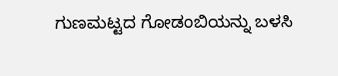ಗುಣಮಟ್ಟದ ಗೋಡಂಬಿಯನ್ನು ಬಳಸಿ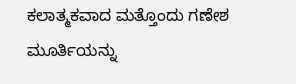ಕಲಾತ್ಮಕವಾದ ಮತ್ತೊಂದು ಗಣೇಶ ಮೂರ್ತಿಯನ್ನು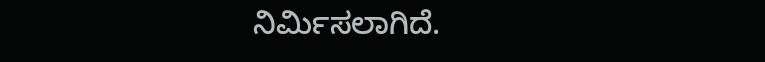ನಿರ್ಮಿಸಲಾಗಿದೆ.